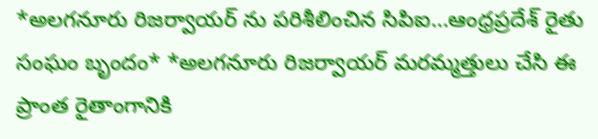*అలగనూరు రిజర్వాయర్ ను పరిశీలించిన సిపిఐ…ఆంధ్రప్రదేశ్ రైతు సంఘం బృందం* *అలగనూరు రిజర్వాయర్ మరమ్మత్తులు చేసి ఈ ప్రాంత రైతాంగానికి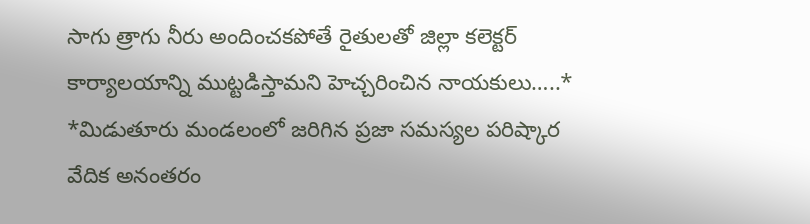సాగు త్రాగు నీరు అందించకపోతే రైతులతో జిల్లా కలెక్టర్ కార్యాలయాన్ని ముట్టడిస్తామని హెచ్చరించిన నాయకులు…..* *మిడుతూరు మండలంలో జరిగిన ప్రజా సమస్యల పరిష్కార వేదిక అనంతరం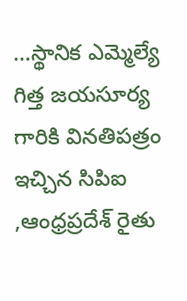…స్థానిక ఎమ్మెల్యే గిత్త జయసూర్య గారికి వినతిపత్రం ఇచ్చిన సిపిఐ ,ఆంధ్రప్రదేశ్ రైతు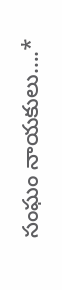సంఘం నాయకులు….*